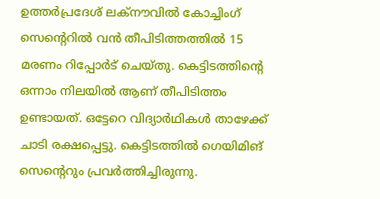ഉത്തർപ്രദേശ് ലക്നൗവിൽ കോച്ചിംഗ് സെൻ്റെറിൽ വൻ തീപിടിത്തത്തിൽ 15 മരണം റിപ്പോർട് ചെയ്തു. കെട്ടിടത്തിൻ്റെ ഒന്നാം നിലയിൽ ആണ് തീപിടിത്തം ഉണ്ടായത്. ഒട്ടേറെ വിദ്യാർഥികൾ താഴേക്ക് ചാടി രക്ഷപ്പെട്ടു. കെട്ടിടത്തിൽ ഗെയിമിങ് സെൻ്റെറും പ്രവർത്തിച്ചിരുന്നു.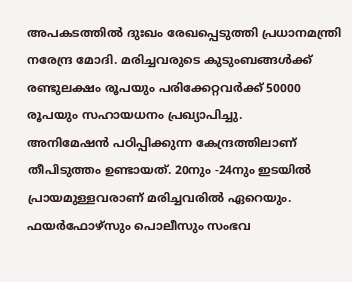അപകടത്തിൽ ദുഃഖം രേഖപ്പെടുത്തി പ്രധാനമന്ത്രി നരേന്ദ്ര മോദി. മരിച്ചവരുടെ കുടുംബങ്ങൾക്ക് രണ്ടുലക്ഷം രൂപയും പരിക്കേറ്റവർക്ക് 50000 രൂപയും സഹായധനം പ്രഖ്യാപിച്ചു.
അനിമേഷൻ പഠിപ്പിക്കുന്ന കേന്ദ്രത്തിലാണ് തീപിടുത്തം ഉണ്ടായത്. 20നും -24നും ഇടയിൽ പ്രായമുള്ളവരാണ് മരിച്ചവരിൽ ഏറെയും. ഫയർഫോഴ്സും പൊലീസും സംഭവ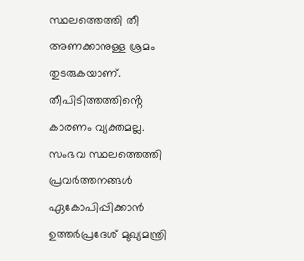സ്ഥലത്തെത്തി തീ അണക്കാനുള്ള ശ്രമം തുടരുകയാണ്. തീപിടിത്തത്തിൻ്റെ കാരണം വ്യക്തമല്ല.
സംഭവ സ്ഥലത്തെത്തി പ്രവർത്തനങ്ങൾ ഏകോപിപ്പിക്കാൻ ഉത്തർപ്രദേശ് മുഖ്യമന്ത്രി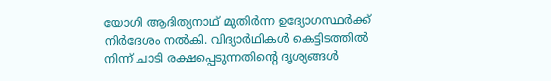യോഗി ആദിത്യനാഥ് മുതിർന്ന ഉദ്യോഗസ്ഥർക്ക് നിർദേശം നൽകി. വിദ്യാർഥികൾ കെട്ടിടത്തിൽ നിന്ന് ചാടി രക്ഷപ്പെടുന്നതിൻ്റെ ദൃശ്യങ്ങൾ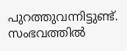പുറത്തുവന്നിട്ടുണ്ട്. സംഭവത്തിൽ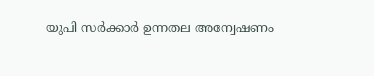യുപി സർക്കാർ ഉന്നതല അന്വേഷണം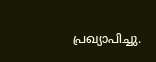പ്രഖ്യാപിച്ചു.